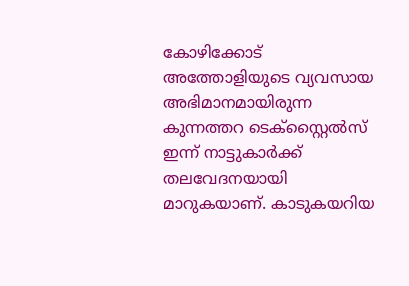കോഴിക്കോട് അത്തോളിയുടെ വ്യവസായ അഭിമാനമായിരുന്ന കുന്നത്തറ ടെക്സ്റ്റൈൽസ് ഇന്ന് നാട്ടുകാർക്ക് തലവേദനയായി മാറുകയാണ്. കാടുകയറിയ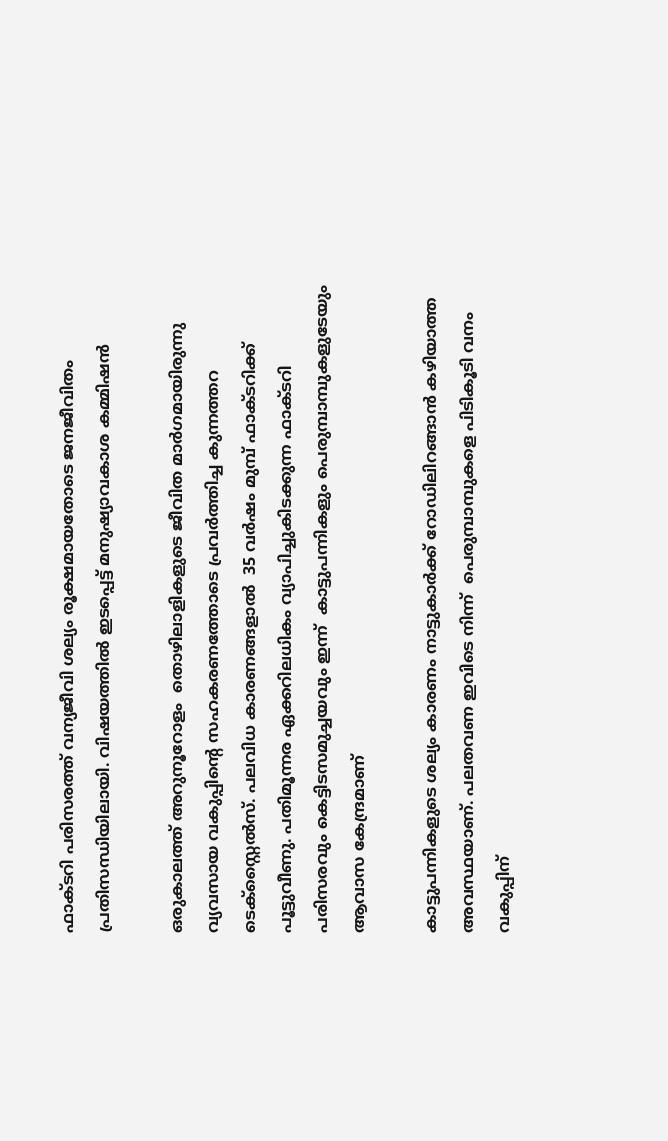ഫാക്ടറി പരിസരത്ത് വന്യജീവി ശല്യം രൂക്ഷമായതോടെ ജനജീവിതം പ്രതിസന്ധിയിലായി. വിഷയത്തിൽ ഇടപ്പെട്ട് മനുഷ്യാവകാശ കമ്മിഷൻ

ഒരുകാലത്ത് അറുനൂറോളം  തൊഴിലാളികളുടെ ജീവിത മാര്‍ഗമായിരുന്നു വ്യവസായ വകുപ്പിന്‍റെ സഹകരണത്തോടെ പ്രവര്‍ത്തിച്ച കുന്നത്തറ ടെക്സ്റ്റൈൽസ്. പലവിധ കാരണങ്ങളാല്‍  35 വര്‍ഷം മുമ്പ് ഫാക്ടറിക്ക് പൂട്ടുവീണു. പതിമൂന്നര ഏക്കറിലധികം വ്യാപിച്ചുകിടക്കുന്ന ഫാക്ടറി പരിസരവും കെട്ടിടസമുച്ചയവും ഇന്ന്  കാട്ടുപന്നികളും പെരുമ്പാമ്പുകളുടേയും ആവാസ കേന്ദ്രമാണ്

കാട്ടുപന്നികളുടെ ശല്യം കാരണം നാട്ടുകാര്‍ക്ക് റോഡിലിറങ്ങാന്‍ കഴിയാത്ത അവസ്ഥയാണ്. പലതവണ ഇവിടെ നിന്ന്  പെരുമ്പാമ്പുകളെ പിടികൂടി വനം വകുപ്പിന്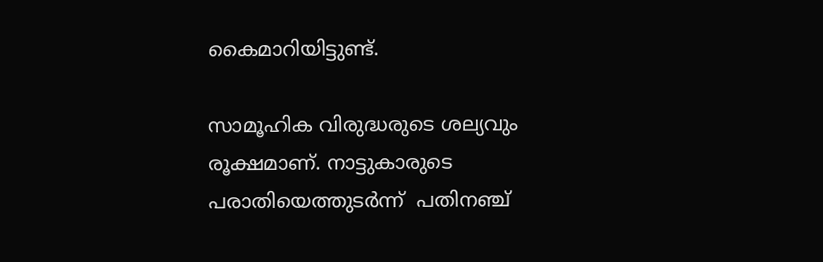കൈമാറിയിട്ടുണ്ട്.

സാമൂഹിക വിരുദ്ധരുടെ ശല്യവും രൂക്ഷമാണ്. നാട്ടുകാരുടെ പരാതിയെത്തുടര്‍ന്ന്  പതിനഞ്ച്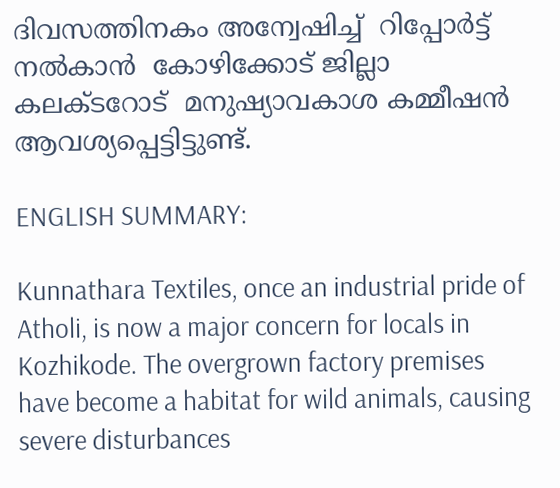ദിവസത്തിനകം അന്വേഷിച്ച്  റിപ്പോർട്ട് നല്‍കാന്‍  കോഴിക്കോട് ജില്ലാ കലക്ടറോട്  മനുഷ്യാവകാശ കമ്മീഷന്‍ ആവശ്യപ്പെട്ടിട്ടുണ്ട്.

ENGLISH SUMMARY:

Kunnathara Textiles, once an industrial pride of Atholi, is now a major concern for locals in Kozhikode. The overgrown factory premises have become a habitat for wild animals, causing severe disturbances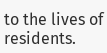to the lives of residents.